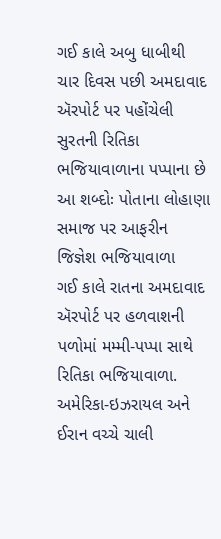ગઈ કાલે અબુ ધાબીથી ચાર દિવસ પછી અમદાવાદ ઍરપોર્ટ પર પહોંચેલી સુરતની રિતિકા ભજિયાવાળાના પપ્પાના છે આ શબ્દોઃ પોતાના લોહાણા સમાજ પર આફરીન જિજ્ઞેશ ભજિયાવાળા
ગઈ કાલે રાતના અમદાવાદ ઍરપોર્ટ પર હળવાશની પળોમાં મમ્મી-પપ્પા સાથે રિતિકા ભજિયાવાળા.
અમેરિકા-ઇઝરાયલ અને ઈરાન વચ્ચે ચાલી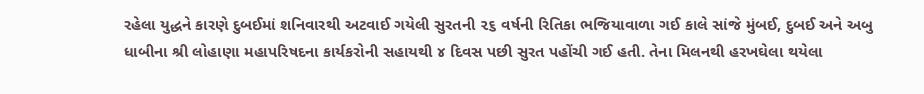રહેલા યુદ્ધને કારણે દુબઈમાં શનિવારથી અટવાઈ ગયેલી સુરતની ૨૬ વર્ષની રિતિકા ભજિયાવાળા ગઈ કાલે સાંજે મુંબઈ, દુબઈ અને અબુ ધાબીના શ્રી લોહાણા મહાપરિષદના કાર્યકરોની સહાયથી ૪ દિવસ પછી સુરત પહોંચી ગઈ હતી. તેના મિલનથી હરખઘેલા થયેલા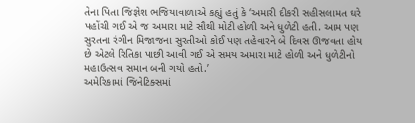તેના પિતા જિજ્ઞેશ ભજિયાવાળાએ કહ્યું હતું કે ‘અમારી દીકરી સહીસલામત ઘરે પહોંચી ગઈ એ જ અમારા માટે સૌથી મોટી હોળી અને ધુળેટી હતી. આમ પણ સુરતના રંગીન મિજાજના સુરતીઓ કોઈ પણ તહેવારને બે દિવસ ઊજવતા હોય છે એટલે રિતિકા પાછી આવી ગઈ એ સમય અમારા માટે હોળી અને ધુળેટીનો મહાઉત્સવ સમાન બની ગયો હતો.’
અમેરિકામાં જિનેટિક્સમાં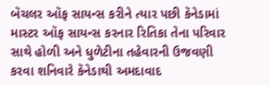બૅચલર ઑફ સાયન્સ કરીને ત્યાર પછી કૅનેડામાં માસ્ટર ઑફ સાયન્સ કરનાર રિતિકા તેના પરિવાર સાથે હોળી અને ધુળેટીના તહેવારની ઉજવણી કરવા શનિવારે કૅનેડાથી અમદાવાદ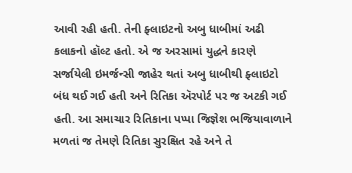આવી રહી હતી. તેની ફ્લાઇટનો અબુ ધાબીમાં અઢી કલાકનો હૉલ્ટ હતો. એ જ અરસામાં યુદ્ધને કારણે સર્જાયેલી ઇમર્જન્સી જાહેર થતાં અબુ ધાબીથી ફ્લાઇટો બંધ થઈ ગઈ હતી અને રિતિકા ઍરપોર્ટ પર જ અટકી ગઈ હતી. આ સમાચાર રિતિકાના પપ્પા જિજ્ઞેશ ભજિયાવાળાને મળતાં જ તેમણે રિતિકા સુરક્ષિત રહે અને તે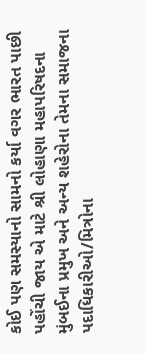કોઈ પણ સમસ્યાનો સામનો કર્યા વગર ભારત પાછી પહોંચી જાય એ માટે શ્રી લોહાણા મહાપરિષદના મુંબઈના પ્રમુખ અને અન્ય શહેરોના તેમના સમાજના પદાધિકારીઓ/મિત્રોના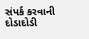સંપર્ક કરવાની દોડાદોડી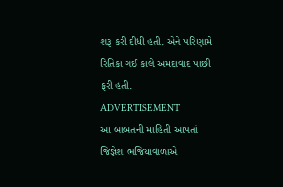શરૂ કરી દીધી હતી. એને પરિણામે રિતિકા ગઈ કાલે અમદાવાદ પાછી ફરી હતી.
ADVERTISEMENT
આ બાબતની માહિતી આપતાં જિજ્ઞેશ ભજિયાવાળાએ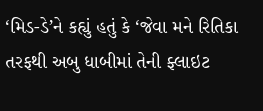‘મિડ-ડે’ને કહ્યું હતું કે ‘જેવા મને રિતિકા તરફથી અબુ ધાબીમાં તેની ફ્લાઇટ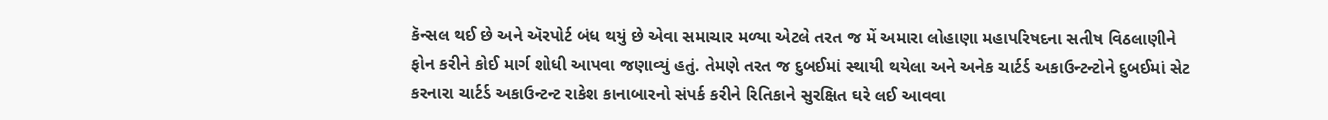કૅન્સલ થઈ છે અને ઍરપોર્ટ બંધ થયું છે એવા સમાચાર મળ્યા એટલે તરત જ મેં અમારા લોહાણા મહાપરિષદના સતીષ વિઠલાણીને ફોન કરીને કોઈ માર્ગ શોધી આપવા જણાવ્યું હતું. તેમણે તરત જ દુબઈમાં સ્થાયી થયેલા અને અનેક ચાર્ટર્ડ અકાઉન્ટન્ટોને દુબઈમાં સેટ કરનારા ચાર્ટર્ડ અકાઉન્ટન્ટ રાકેશ કાનાબારનો સંપર્ક કરીને રિતિકાને સુરક્ષિત ઘરે લઈ આવવા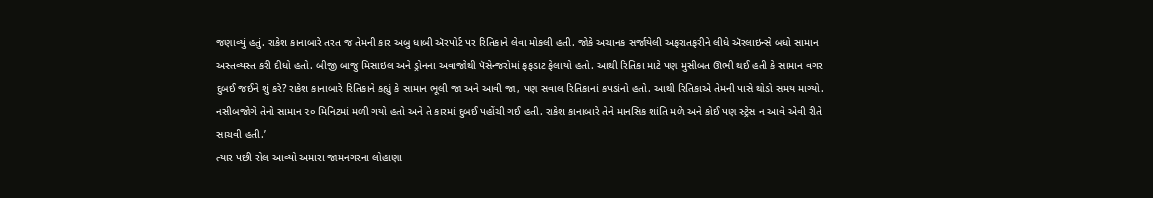જણાવ્યું હતું. રાકેશ કાનાબારે તરત જ તેમની કાર અબુ ધાબી ઍરપોર્ટ પર રિતિકાને લેવા મોકલી હતી. જોકે અચાનક સર્જાયેલી અફરાતફરીને લીધે ઍરલાઇન્સે બધો સામાન અસ્તવ્યસ્ત કરી દીધો હતો. બીજી બાજુ મિસાઇલ અને ડ્રોનના અવાજોથી પૅસેન્જરોમાં ફફડાટ ફેલાયો હતો. આથી રિતિકા માટે પણ મુસીબત ઊભી થઈ હતી કે સામાન વગર દુબઈ જઈને શું કરે? રાકેશ કાનાબારે રિતિકાને કહ્યું કે સામાન ભૂલી જા અને આવી જા, પણ સવાલ રિતિકાનાં કપડાંનો હતો. આથી રિતિકાએ તેમની પાસે થોડો સમય માગ્યો. નસીબજોગે તેનો સામાન ૨૦ મિનિટમાં મળી ગયો હતો અને તે કારમાં દુબઈ પહોંચી ગઈ હતી. રાકેશ કાનાબારે તેને માનસિક શાંતિ મળે અને કોઈ પણ સ્ટ્રેસ ન આવે એવી રીતે સાચવી હતી.’
ત્યાર પછી રોલ આવ્યો અમારા જામનગરના લોહાણા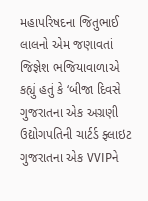મહાપરિષદના જિતુભાઈ લાલનો એમ જણાવતાં જિજ્ઞેશ ભજિયાવાળાએ કહ્યું હતું કે ‘બીજા દિવસે ગુજરાતના એક અગ્રણી ઉદ્યોગપતિની ચાર્ટર્ડ ફ્લાઇટ ગુજરાતના એક VVIPને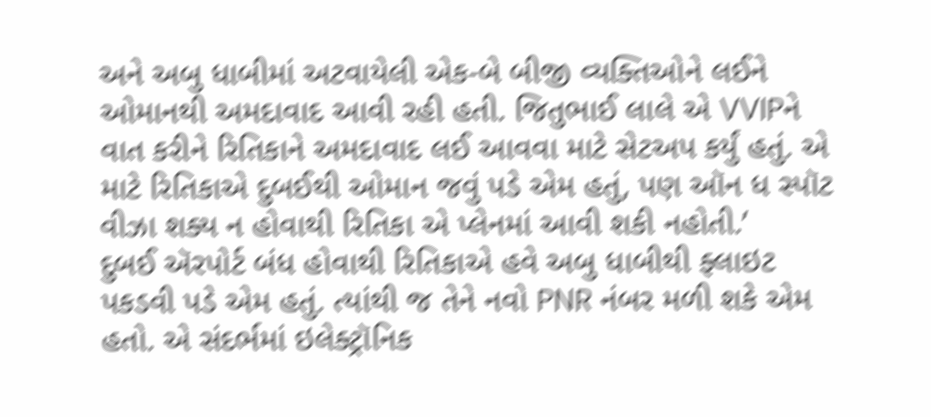અને અબુ ધાબીમાં અટવાયેલી એક-બે બીજી વ્યક્તિઓને લઈને ઓમાનથી અમદાવાદ આવી રહી હતી. જિતુભાઈ લાલે એ VVIPને વાત કરીને રિતિકાને અમદાવાદ લઈ આવવા માટે સેટઅપ કર્યું હતું. એ માટે રિતિકાએ દુબઈથી ઓમાન જવું પડે એમ હતું, પણ ઑન ધ સ્પૉટ વીઝા શક્ય ન હોવાથી રિતિકા એ પ્લેનમાં આવી શકી નહોતી.’
દુબઈ ઍરપોર્ટ બંધ હોવાથી રિતિકાએ હવે અબુ ધાબીથી ફ્લાઇટ પકડવી પડે એમ હતું. ત્યાંથી જ તેને નવો PNR નંબર મળી શકે એમ હતો. એ સંદર્ભમાં ઇલેક્ટ્રૉનિક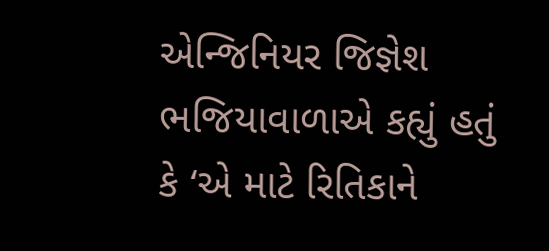એન્જિનિયર જિજ્ઞેશ ભજિયાવાળાએ કહ્યું હતું કે ‘એ માટે રિતિકાને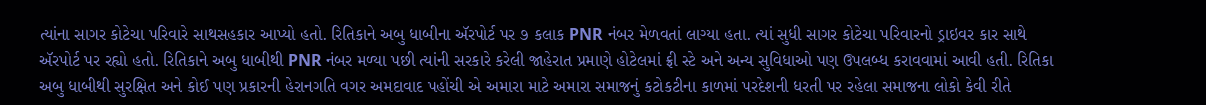ત્યાંના સાગર કોટેચા પરિવારે સાથસહકાર આપ્યો હતો. રિતિકાને અબુ ધાબીના ઍરપોર્ટ પર ૭ કલાક PNR નંબર મેળવતાં લાગ્યા હતા. ત્યાં સુધી સાગર કોટેચા પરિવારનો ડ્રાઇવર કાર સાથે ઍરપોર્ટ પર રહ્યો હતો. રિતિકાને અબુ ધાબીથી PNR નંબર મળ્યા પછી ત્યાંની સરકારે કરેલી જાહેરાત પ્રમાણે હોટેલમાં ફ્રી સ્ટે અને અન્ય સુવિધાઓ પણ ઉપલબ્ધ કરાવવામાં આવી હતી. રિતિકા અબુ ધાબીથી સુરક્ષિત અને કોઈ પણ પ્રકારની હેરાનગતિ વગર અમદાવાદ પહોંચી એ અમારા માટે અમારા સમાજનું કટોકટીના કાળમાં પરદેશની ધરતી પર રહેલા સમાજના લોકો કેવી રીતે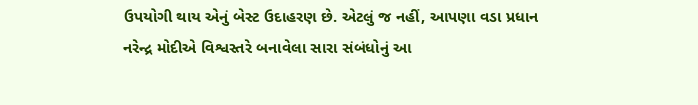ઉપયોગી થાય એનું બેસ્ટ ઉદાહરણ છે. એટલું જ નહીં, આપણા વડા પ્રધાન નરેન્દ્ર મોદીએ વિશ્વસ્તરે બનાવેલા સારા સંબંધોનું આ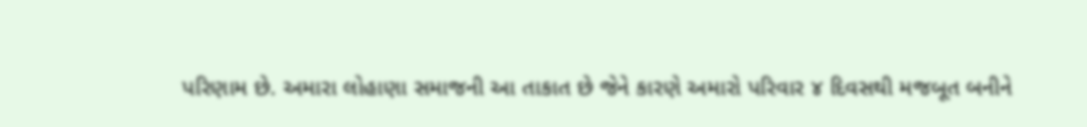પરિણામ છે. અમારા લોહાણા સમાજની આ તાકાત છે જેને કારણે અમારો પરિવાર ૪ દિવસથી મજબૂત બનીને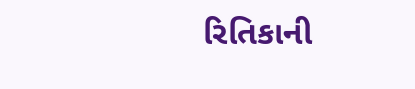રિતિકાની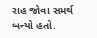રાહ જોવા સમર્થ બન્યો હતો.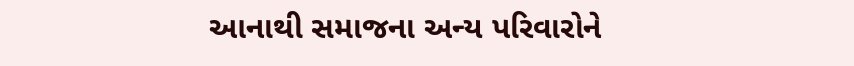આનાથી સમાજના અન્ય પરિવારોને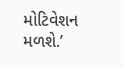મોટિવેશન મળશે.’